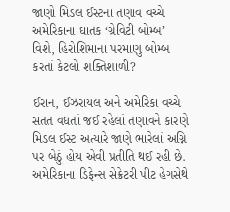જાણો મિડલ ઈસ્ટના તણાવ વચ્ચે અમેરિકાના ઘાતક ‘ગ્રેવિટી બોમ્બ’ વિશે, હિરોશિમાના પરમાણુ બોમ્બ કરતાં કેટલો શક્તિશાળી?

ઈરાન, ઈઝરાયલ અને અમેરિકા વચ્ચે સતત વધતાં જઈ રહેલાં તણાવને કારણે મિડલ ઈસ્ટ અત્યારે જાણે ભારેલાં અગ્નિ પર બેઠું હોય એવી પ્રતીતિ થઈ રહી છે. અમેરિકાના ડિફેન્સ સેક્રેટરી પીટ હેગસેથે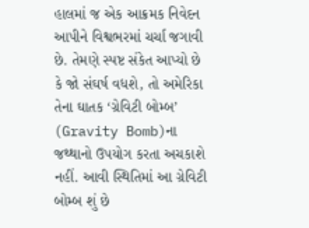હાલમાં જ એક આક્રમક નિવેદન આપીને વિશ્વભરમાં ચર્ચા જગાવી છે. તેમણે સ્પષ્ટ સંકેત આપ્યો છે કે જો સંઘર્ષ વધશે, તો અમેરિકા તેના ઘાતક ‘ગ્રેવિટી બોમ્બ’ (Gravity Bomb)ના જથ્થાનો ઉપયોગ કરતા અચકાશે નહીં. આવી સ્થિતિમાં આ ગ્રેવિટી બોમ્બ શું છે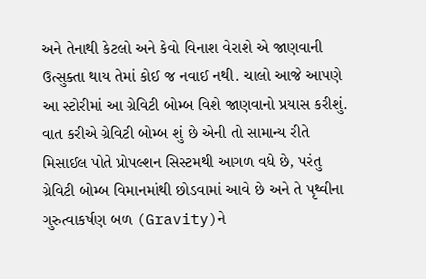અને તેનાથી કેટલો અને કેવો વિનાશ વેરાશે એ જાણવાની ઉત્સુક્તા થાય તેમાં કોઈ જ નવાઈ નથી. ચાલો આજે આપણે આ સ્ટોરીમાં આ ગ્રેવિટી બોમ્બ વિશે જાણવાનો પ્રયાસ કરીશું.
વાત કરીએ ગ્રેવિટી બોમ્બ શું છે એની તો સામાન્ય રીતે મિસાઈલ પોતે પ્રોપલ્શન સિસ્ટમથી આગળ વધે છે, પરંતુ ગ્રેવિટી બોમ્બ વિમાનમાંથી છોડવામાં આવે છે અને તે પૃથ્વીના ગુરુત્વાકર્ષણ બળ (Gravity)ને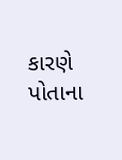કારણે પોતાના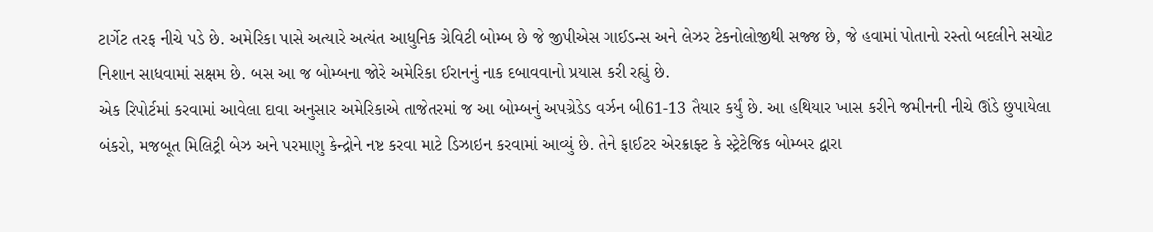ટાર્ગેટ તરફ નીચે પડે છે. અમેરિકા પાસે અત્યારે અત્યંત આધુનિક ગ્રેવિટી બોમ્બ છે જે જીપીએસ ગાઈડન્સ અને લેઝર ટેકનોલોજીથી સજ્જ છે, જે હવામાં પોતાનો રસ્તો બદલીને સચોટ નિશાન સાધવામાં સક્ષમ છે. બસ આ જ બોમ્બના જોરે અમેરિકા ઈરાનનું નાક દબાવવાનો પ્રયાસ કરી રહ્યું છે.
એક રિપોર્ટમાં કરવામાં આવેલા દાવા અનુસાર અમેરિકાએ તાજેતરમાં જ આ બોમ્બનું અપગ્રેડેડ વર્ઝન બી61-13 તૈયાર કર્યું છે. આ હથિયાર ખાસ કરીને જમીનની નીચે ઊંડે છુપાયેલા બંકરો, મજબૂત મિલિટ્રી બેઝ અને પરમાણુ કેન્દ્રોને નષ્ટ કરવા માટે ડિઝાઇન કરવામાં આવ્યું છે. તેને ફાઈટર એરક્રાફ્ટ કે સ્ટ્રેટેજિક બોમ્બર દ્વારા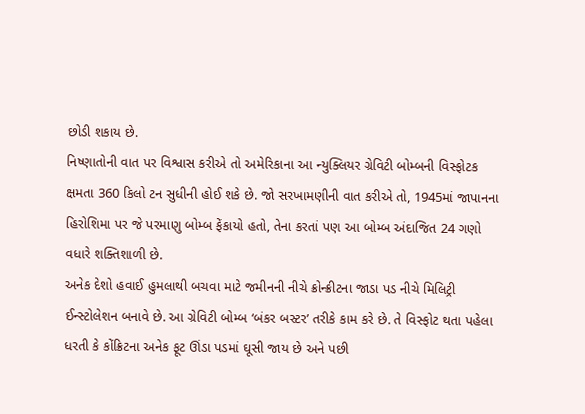છોડી શકાય છે.
નિષ્ણાતોની વાત પર વિશ્વાસ કરીએ તો અમેરિકાના આ ન્યુક્લિયર ગ્રેવિટી બોમ્બની વિસ્ફોટક ક્ષમતા 360 કિલો ટન સુધીની હોઈ શકે છે. જો સરખામણીની વાત કરીએ તો, 1945માં જાપાનના હિરોશિમા પર જે પરમાણુ બોમ્બ ફેંકાયો હતો, તેના કરતાં પણ આ બોમ્બ અંદાજિત 24 ગણો વધારે શક્તિશાળી છે.
અનેક દેશો હવાઈ હુમલાથી બચવા માટે જમીનની નીચે ક્રોન્ક્રીટના જાડા પડ નીચે મિલિટ્રી ઈન્સ્ટોલેશન બનાવે છે. આ ગ્રેવિટી બોમ્બ ‘બંકર બસ્ટર’ તરીકે કામ કરે છે. તે વિસ્ફોટ થતા પહેલા ધરતી કે કોંક્રિટના અનેક ફૂટ ઊંડા પડમાં ઘૂસી જાય છે અને પછી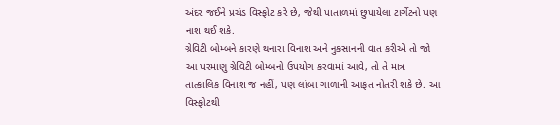અંદર જઈને પ્રચંડ વિસ્ફોટ કરે છે, જેથી પાતાળમાં છુપાયેલા ટાર્ગેટનો પણ નાશ થઈ શકે.
ગ્રેવિટી બોમ્બને કારણે થનારા વિનાશ અને નુકસાનની વાત કરીએ તો જો આ પરમાણુ ગ્રેવિટી બોમ્બનો ઉપયોગ કરવામાં આવે, તો તે માત્ર તાત્કાલિક વિનાશ જ નહીં, પણ લાંબા ગાળાની આફત નોતરી શકે છે. આ વિસ્ફોટથી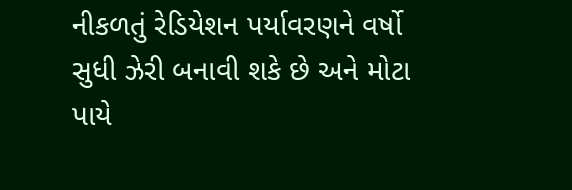નીકળતું રેડિયેશન પર્યાવરણને વર્ષો સુધી ઝેરી બનાવી શકે છે અને મોટા પાયે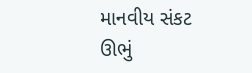માનવીય સંકટ ઊભું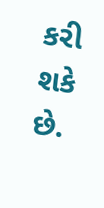કરી શકે છે.